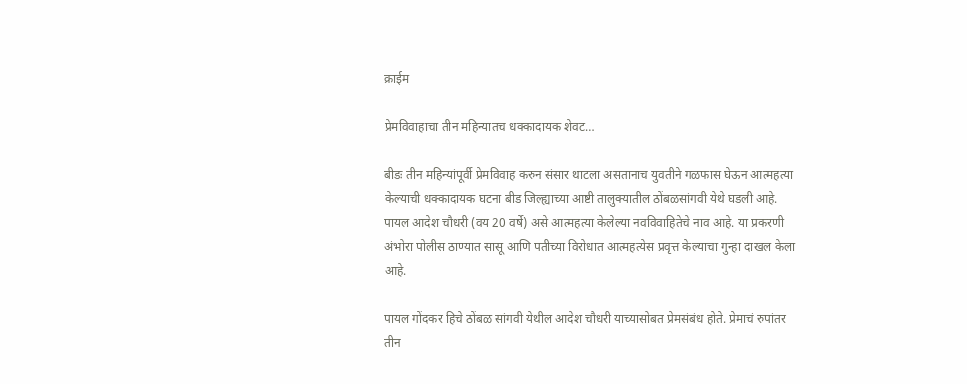क्राईम

प्रेमविवाहाचा तीन महिन्यातच धक्कादायक शेवट…

बीडः तीन महिन्यांपूर्वी प्रेमविवाह करुन संसार थाटला असतानाच युवतीने गळफास घेऊन आत्महत्या केल्याची धक्कादायक घटना बीड जिल्ह्याच्या आष्टी तालुक्यातील ठोंबळसांगवी येथे घडली आहे. पायल आदेश चौधरी (वय 20 वर्षे) असे आत्महत्या केलेल्या नवविवाहितेचे नाव आहे. या प्रकरणी अंभोरा पोलीस ठाण्यात सासू आणि पतीच्या विरोधात आत्महत्येस प्रवृत्त केल्याचा गुन्हा दाखल केला आहे.

पायल गोंदकर हिचे ठोंबळ सांगवी येथील आदेश चौधरी याच्यासोबत प्रेमसंबंध होते. प्रेमाचं रुपांतर तीन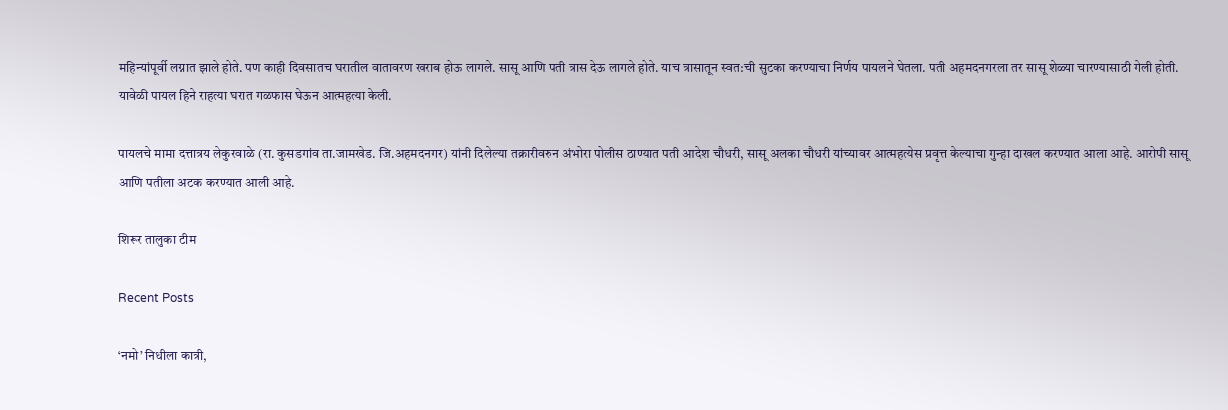महिन्यांपूर्वी लग्नात झाले होते. पण काही दिवसातच घरातील वातावरण खराब होऊ लागले. सासू आणि पती त्रास देऊ लागले होते. याच त्रासातून स्वत:ची सुटका करण्याचा निर्णय पायलने घेतला. पती अहमदनगरला तर सासू शेळ्या चारण्यासाठी गेली होती. यावेळी पायल हिने राहत्या घरात गळफास घेऊन आत्महत्या केली.

पायलचे मामा दत्तात्रय लेकुरवाळे (रा. कुसडगांव ता.जामखेड. जि.अहमदनगर) यांनी दिलेल्या तक्रारीवरुन अंभोरा पोलीस ठाण्यात पती आदेश चौधरी, सासू अलका चौधरी यांच्यावर आत्महत्येस प्रवृत्त केल्याचा गुन्हा दाखल करण्यात आला आहे. आरोपी सासू आणि पतीला अटक करण्यात आली आहे.

शिरूर तालुका टीम

Recent Posts

‘नमो’ निधीला कात्री,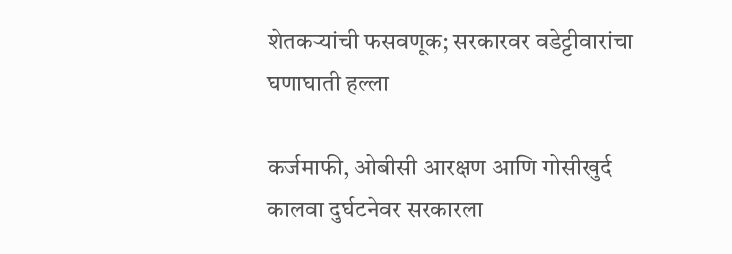शेतकऱ्यांची फसवणूक; सरकारवर वडेट्टीवारांचा घणाघाती हल्ला

कर्जमाफी, ओबीसी आरक्षण आणि गोसीखुर्द कालवा दुर्घटनेवर सरकारला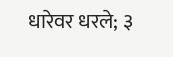धारेवर धरले; ३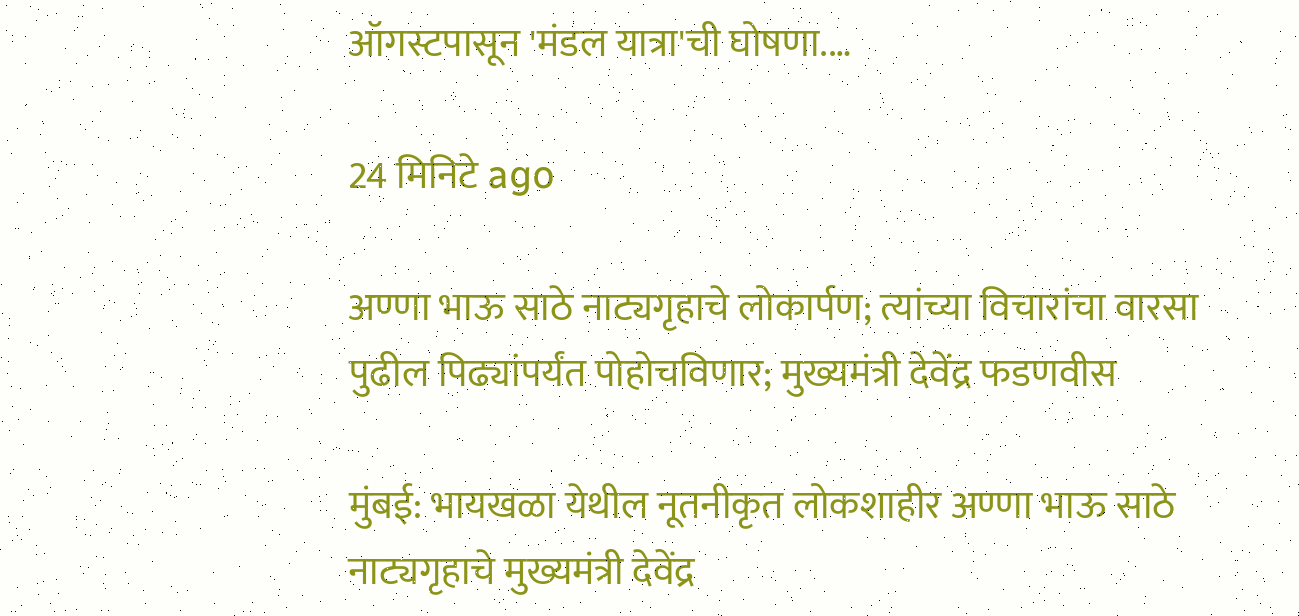ऑगस्टपासून 'मंडल यात्रा'ची घोषणा.…

24 मिनिटे ago

अण्णा भाऊ साठे नाट्यगृहाचे लोकार्पण; त्यांच्या विचारांचा वारसा पुढील पिढ्यांपर्यंत पोहोचविणार; मुख्यमंत्री देवेंद्र फडणवीस

मुंबई: भायखळा येथील नूतनीकृत लोकशाहीर अण्णा भाऊ साठे नाट्यगृहाचे मुख्यमंत्री देवेंद्र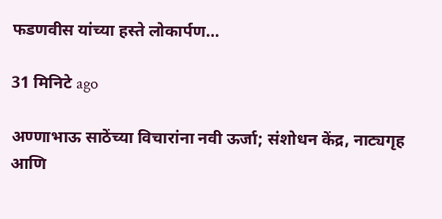फडणवीस यांच्या हस्ते लोकार्पण…

31 मिनिटे ago

अण्णाभाऊ साठेंच्या विचारांना नवी ऊर्जा; संशोधन केंद्र, नाट्यगृह आणि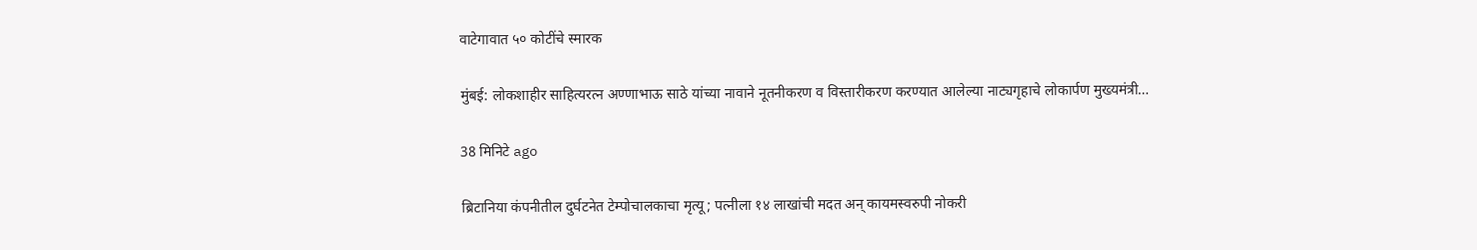वाटेगावात ५० कोटींचे स्मारक

मुंबई: लोकशाहीर साहित्यरत्न अण्णाभाऊ साठे यांच्या नावाने नूतनीकरण व विस्तारीकरण करण्यात आलेल्या नाट्यगृहाचे लोकार्पण मुख्यमंत्री…

38 मिनिटे ago

ब्रिटानिया कंपनीतील दुर्घटनेत टेम्पोचालकाचा मृत्यू; पत्नीला १४ लाखांची मदत अन् कायमस्वरुपी नोकरी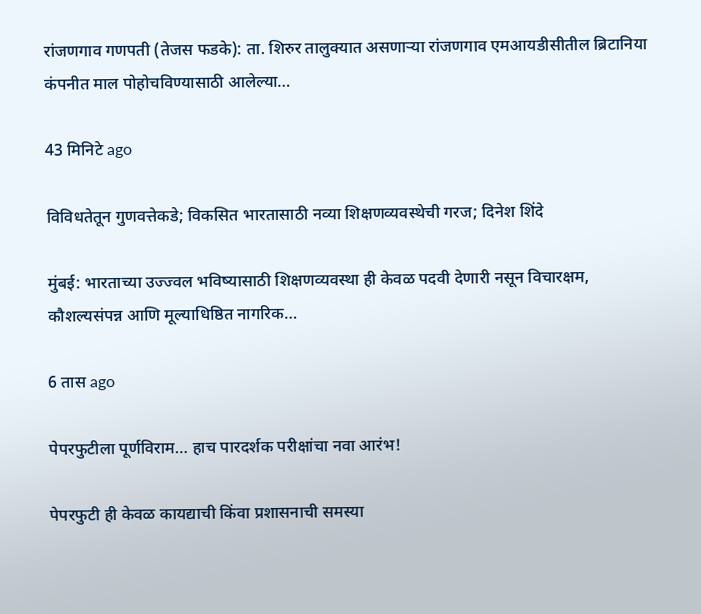रांजणगाव गणपती (तेजस फडके): ता. शिरुर तालुक्यात असणाऱ्या रांजणगाव एमआयडीसीतील ब्रिटानिया कंपनीत माल पोहोचविण्यासाठी आलेल्या…

43 मिनिटे ago

विविधतेतून गुणवत्तेकडे; विकसित भारतासाठी नव्या शिक्षणव्यवस्थेची गरज; दिनेश शिंदे

मुंबई: भारताच्या उज्ज्वल भविष्यासाठी शिक्षणव्यवस्था ही केवळ पदवी देणारी नसून विचारक्षम, कौशल्यसंपन्न आणि मूल्याधिष्ठित नागरिक…

6 तास ago

पेपरफुटीला पूर्णविराम… हाच पारदर्शक परीक्षांचा नवा आरंभ!

पेपरफुटी ही केवळ कायद्याची किंवा प्रशासनाची समस्या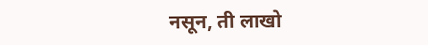नसून, ती लाखो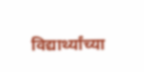विद्यार्थ्यांच्या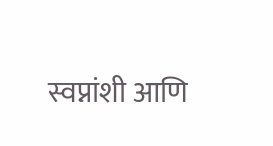स्वप्नांशी आणि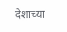देशाच्या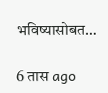भविष्यासोबत…

6 तास ago